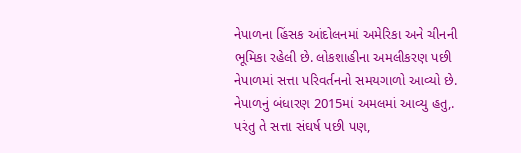નેપાળના હિંસક આંદોલનમાં અમેરિકા અને ચીનની ભૂમિકા રહેલી છે. લોકશાહીના અમલીકરણ પછી નેપાળમાં સત્તા પરિવર્તનનો સમયગાળો આવ્યો છે. નેપાળનું બંધારણ 2015માં અમલમાં આવ્યુ હતુ,. પરંતુ તે સત્તા સંઘર્ષ પછી પણ,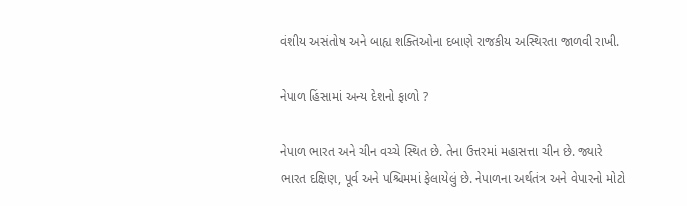વંશીય અસંતોષ અને બાહ્ય શક્તિઓના દબાણે રાજકીય અસ્થિરતા જાળવી રાખી.

નેપાળ હિંસામાં અન્ય દેશનો ફાળો ?

નેપાળ ભારત અને ચીન વચ્ચે સ્થિત છે. તેના ઉત્તરમાં મહાસત્તા ચીન છે. જ્યારે ભારત દક્ષિણ, પૂર્વ અને પશ્ચિમમાં ફેલાયેલું છે. નેપાળના અર્થતંત્ર અને વેપારનો મોટો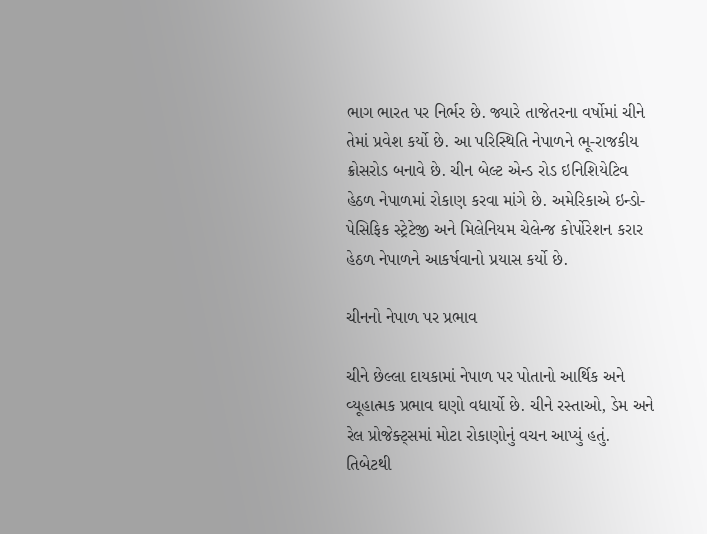ભાગ ભારત પર નિર્ભર છે. જ્યારે તાજેતરના વર્ષોમાં ચીને તેમાં પ્રવેશ કર્યો છે. આ પરિસ્થિતિ નેપાળને ભૂ-રાજકીય ક્રોસરોડ બનાવે છે. ચીન બેલ્ટ એન્ડ રોડ ઇનિશિયેટિવ હેઠળ નેપાળમાં રોકાણ કરવા માંગે છે. અમેરિકાએ ઇન્ડો-પેસિફિક સ્ટ્રેટેજી અને મિલેનિયમ ચેલેન્જ કોર્પોરેશન કરાર હેઠળ નેપાળને આકર્ષવાનો પ્રયાસ કર્યો છે.

ચીનનો નેપાળ પર પ્રભાવ

ચીને છેલ્લા દાયકામાં નેપાળ પર પોતાનો આર્થિક અને વ્યૂહાત્મક પ્રભાવ ઘણો વધાર્યો છે. ચીને રસ્તાઓ, ડેમ અને રેલ પ્રોજેક્ટ્સમાં મોટા રોકાણોનું વચન આપ્યું હતું. તિબેટથી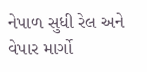નેપાળ સુધી રેલ અને વેપાર માર્ગો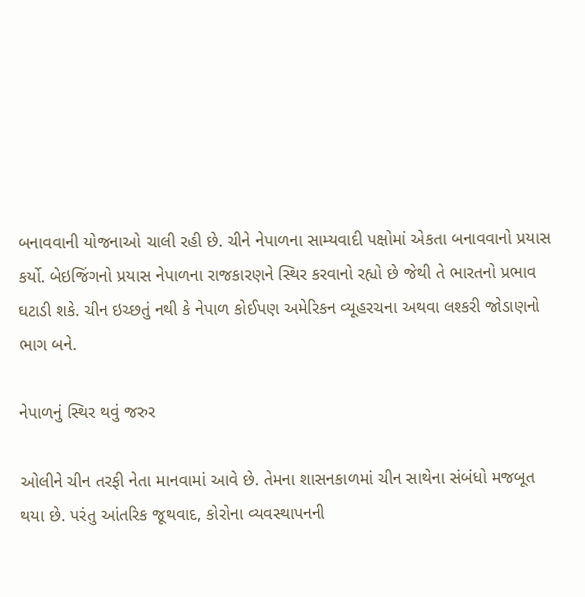બનાવવાની યોજનાઓ ચાલી રહી છે. ચીને નેપાળના સામ્યવાદી પક્ષોમાં એકતા બનાવવાનો પ્રયાસ કર્યો. બેઇજિંગનો પ્રયાસ નેપાળના રાજકારણને સ્થિર કરવાનો રહ્યો છે જેથી તે ભારતનો પ્રભાવ ઘટાડી શકે. ચીન ઇચ્છતું નથી કે નેપાળ કોઈપણ અમેરિકન વ્યૂહરચના અથવા લશ્કરી જોડાણનો ભાગ બને.

નેપાળનું સ્થિર થવું જરુર

ઓલીને ચીન તરફી નેતા માનવામાં આવે છે. તેમના શાસનકાળમાં ચીન સાથેના સંબંધો મજબૂત થયા છે. પરંતુ આંતરિક જૂથવાદ, કોરોના વ્યવસ્થાપનની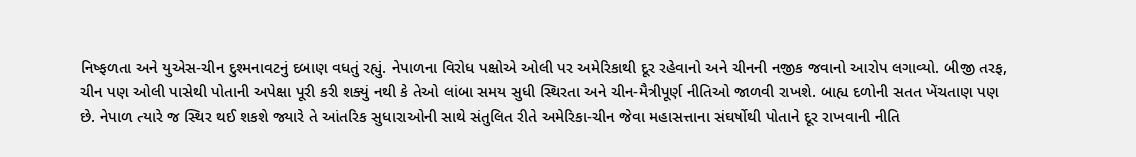નિષ્ફળતા અને યુએસ-ચીન દુશ્મનાવટનું દબાણ વધતું રહ્યું. નેપાળના વિરોધ પક્ષોએ ઓલી પર અમેરિકાથી દૂર રહેવાનો અને ચીનની નજીક જવાનો આરોપ લગાવ્યો. બીજી તરફ, ચીન પણ ઓલી પાસેથી પોતાની અપેક્ષા પૂરી કરી શક્યું નથી કે તેઓ લાંબા સમય સુધી સ્થિરતા અને ચીન-મૈત્રીપૂર્ણ નીતિઓ જાળવી રાખશે. બાહ્ય દળોની સતત ખેંચતાણ પણ છે. નેપાળ ત્યારે જ સ્થિર થઈ શકશે જ્યારે તે આંતરિક સુધારાઓની સાથે સંતુલિત રીતે અમેરિકા-ચીન જેવા મહાસત્તાના સંઘર્ષોથી પોતાને દૂર રાખવાની નીતિ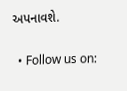અપનાવશે.

  • Follow us on: